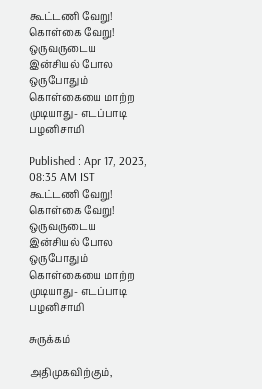கூட்டணி வேறு! கொள்கை வேறு! ஒருவருடைய இன்சியல் போல ஒருபோதும் கொள்கையை மாற்ற முடியாது- எடப்பாடி பழனிசாமி

Published : Apr 17, 2023, 08:35 AM IST
கூட்டணி வேறு! கொள்கை வேறு! ஒருவருடைய இன்சியல் போல  ஒருபோதும் கொள்கையை மாற்ற முடியாது- எடப்பாடி பழனிசாமி

சுருக்கம்

அதிமுகவிற்கும்,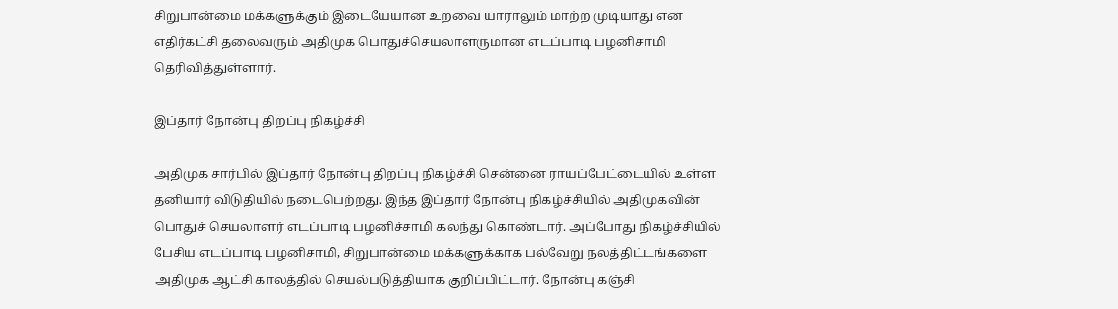சிறுபான்மை மக்களுக்கும் இடையேயான உறவை யாராலும் மாற்ற முடியாது என எதிர்கட்சி தலைவரும் அதிமுக பொதுச்செயலாளருமான எடப்பாடி பழனிசாமி தெரிவித்துள்ளார்.

இப்தார் நோன்பு திறப்பு நிகழ்ச்சி

அதிமுக சார்பில் இப்தார் நோன்பு திறப்பு நிகழ்ச்சி சென்னை ராயப்பேட்டையில் உள்ள தனியார் விடுதியில் நடைபெற்றது. இந்த இப்தார் நோன்பு நிகழ்ச்சியில் அதிமுகவின் பொதுச் செயலாளர் எடப்பாடி பழனிச்சாமி கலந்து கொண்டார். அப்போது நிகழ்ச்சியில் பேசிய எடப்பாடி பழனிசாமி, சிறுபான்மை மக்களுக்காக பல்வேறு நலத்திட்டங்களை அதிமுக ஆட்சி காலத்தில் செயல்படுத்தியாக குறிப்பிட்டார். நோன்பு கஞ்சி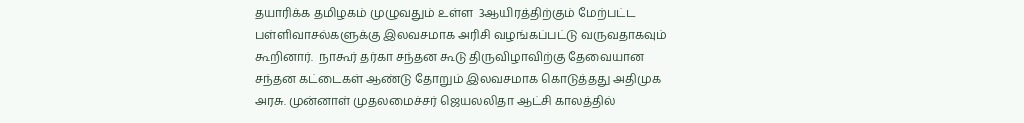தயாரிக்க தமிழகம் முழுவதும் உள்ள  3ஆயிரத்திற்கும் மேற்பட்ட பள்ளிவாசல்களுக்கு இலவசமாக அரிசி வழங்கப்பட்டு வருவதாகவும் கூறினார்.  நாகூர் தர்கா சந்தன கூடு திருவிழாவிற்கு தேவையான சந்தன கட்டைகள் ஆண்டு தோறும் இலவசமாக கொடுத்தது அதிமுக அரசு. முன்னாள் முதலமைச்சர் ஜெயலலிதா ஆட்சி காலத்தில்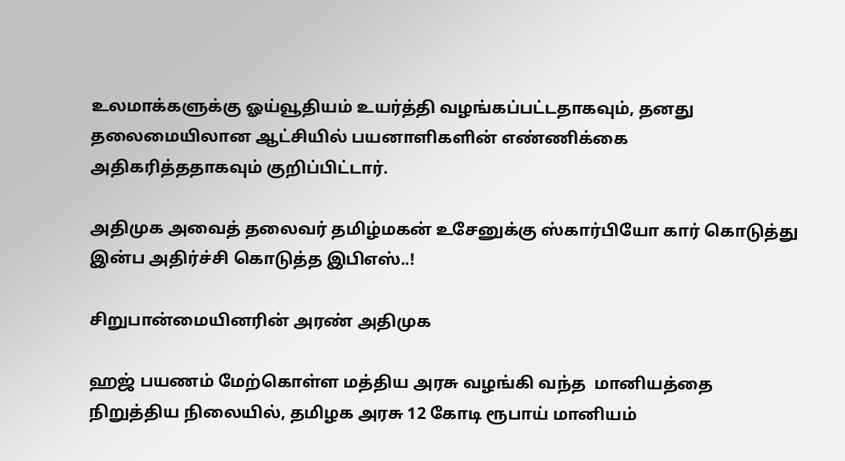உலமாக்களுக்கு ஓய்வூதியம் உயர்த்தி வழங்கப்பட்டதாகவும், தனது தலைமையிலான ஆட்சியில் பயனாளிகளின் எண்ணிக்கை அதிகரித்ததாகவும் குறிப்பிட்டார்.

அதிமுக அவைத் தலைவர் தமிழ்மகன் உசேனுக்கு ஸ்கார்பியோ கார் கொடுத்து இன்ப அதிர்ச்சி கொடுத்த இபிஎஸ்..!

சிறுபான்மையினரின் அரண் அதிமுக

ஹஜ் பயணம் மேற்கொள்ள மத்திய அரசு வழங்கி வந்த  மானியத்தை நிறுத்திய நிலையில், தமிழக அரசு 12 கோடி ரூபாய் மானியம்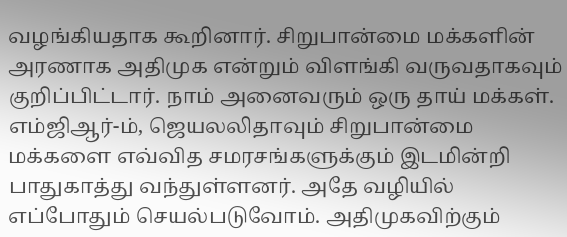வழங்கியதாக கூறினார். சிறுபான்மை மக்களின் அரணாக அதிமுக என்றும் விளங்கி வருவதாகவும் குறிப்பிட்டார். நாம் அனைவரும் ஒரு தாய் மக்கள். எம்ஜிஆர்-ம், ஜெயலலிதாவும் சிறுபான்மை மக்களை எவ்வித சமரசங்களுக்கும் இடமின்றி பாதுகாத்து வந்துள்ளனர். அதே வழியில் எப்போதும் செயல்படுவோம். அதிமுகவிற்கும்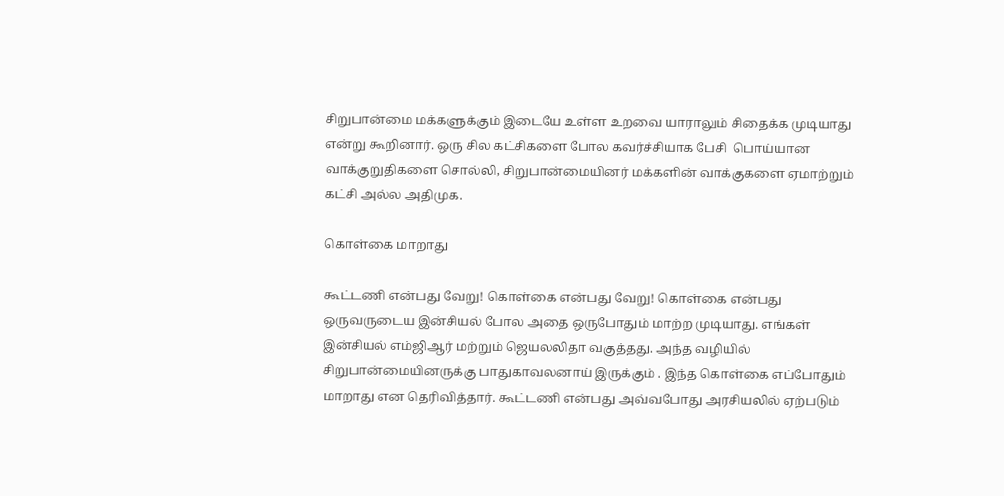சிறுபான்மை மக்களுக்கும் இடையே உள்ள உறவை யாராலும் சிதைக்க முடியாது என்று கூறினார். ஒரு சில கட்சிகளை போல கவர்ச்சியாக பேசி  பொய்யான வாக்குறுதிகளை சொல்லி, சிறுபான்மையினர் மக்களின் வாக்குகளை ஏமாற்றும் கட்சி அல்ல அதிமுக.

கொள்கை மாறாது

கூட்டணி என்பது வேறு! கொள்கை என்பது வேறு! கொள்கை என்பது ஒருவருடைய இன்சியல் போல அதை ஒருபோதும் மாற்ற முடியாது. எங்கள் இன்சியல் எம்ஜிஆர் மற்றும் ஜெயலலிதா வகுத்தது. அந்த வழியில் சிறுபான்மையினருக்கு பாதுகாவலனாய் இருக்கும் . இந்த கொள்கை எப்போதும் மாறாது என தெரிவித்தார். கூட்டணி என்பது அவ்வபோது அரசியலில் ஏற்படும்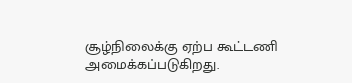சூழ்நிலைக்கு ஏற்ப கூட்டணி அமைக்கப்படுகிறது.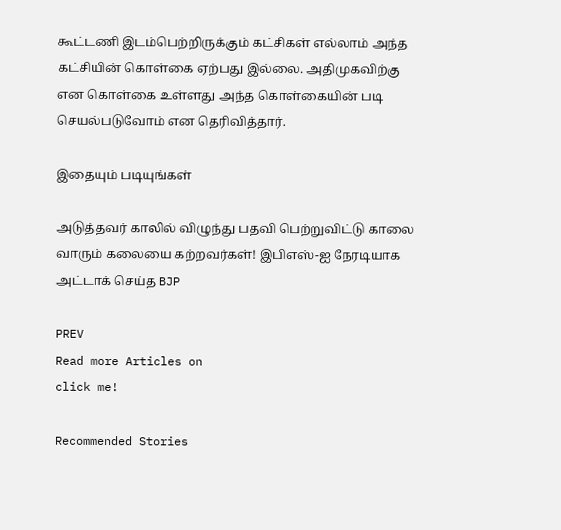கூட்டணி இடம்பெற்றிருக்கும் கட்சிகள் எல்லாம் அந்த கட்சியின் கொள்கை ஏற்பது இல்லை. அதிமுகவிற்கு என கொள்கை உள்ளது அந்த கொள்கையின் படி செயல்படுவோம் என தெரிவித்தார்.

இதையும் படியுங்கள்

அடுத்தவர் காலில் விழுந்து பதவி பெற்றுவிட்டு காலை வாரும் கலையை கற்றவர்கள்! இபிஎஸ்-ஐ நேரடியாக அட்டாக் செய்த BJP

PREV
Read more Articles on
click me!

Recommended Stories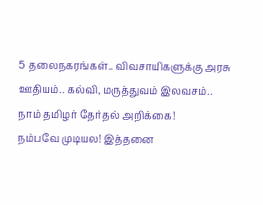5 தலைநகரங்கள்.. விவசாயிகளுக்கு அரசு ஊதியம்.. கல்வி, மருத்துவம் இலவசம்.. நாம் தமிழர் தேர்தல் அறிக்கை!
நம்பவே முடியல! இத்தனை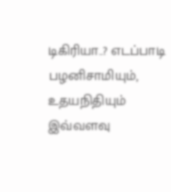டிகிரியா..? எடப்பாடி பழனிசாமியும், உதயநிதியும் இவ்வளவு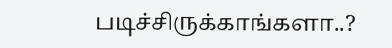படிச்சிருக்காங்களா..?